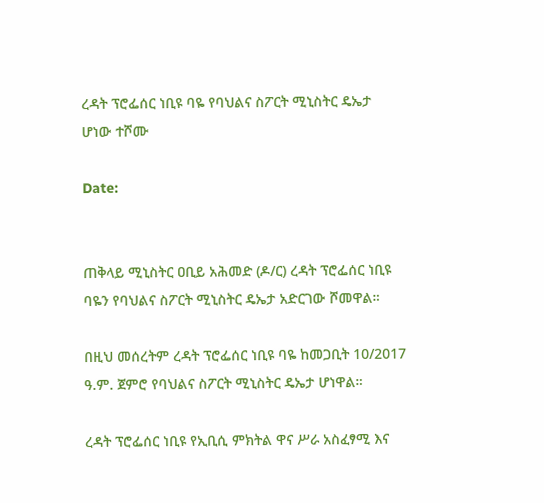ረዳት ፕሮፌሰር ነቢዩ ባዬ የባህልና ስፖርት ሚኒስትር ዴኤታ ሆነው ተሾሙ

Date:


ጠቅላይ ሚኒስትር ዐቢይ አሕመድ (ዶ/ር) ረዳት ፕሮፌሰር ነቢዩ ባዬን የባህልና ስፖርት ሚኒስትር ዴኤታ አድርገው ሾመዋል።

በዚህ መሰረትም ረዳት ፕሮፌሰር ነቢዩ ባዬ ከመጋቢት 10/2017 ዓ.ም. ጀምሮ የባህልና ስፖርት ሚኒስትር ዴኤታ ሆነዋል።

ረዳት ፕሮፌሰር ነቢዩ የኢቢሲ ምክትል ዋና ሥራ አስፈፃሚ እና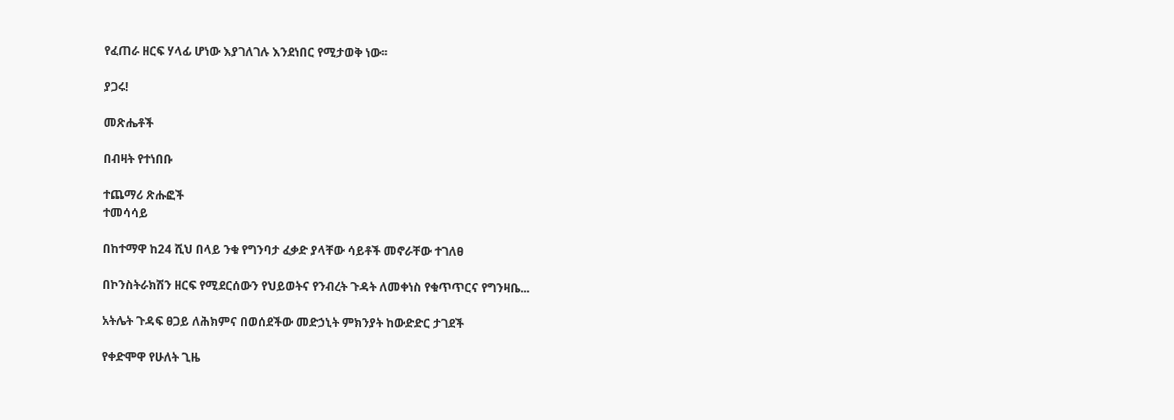የፈጠራ ዘርፍ ሃላፊ ሆነው እያገለገሉ እንደነበር የሚታወቅ ነው፡፡

ያጋሩ!

መጽሔቶች

በብዛት የተነበቡ

ተጨማሪ ጽሑፎች
ተመሳሳይ

በከተማዋ ከ24 ሺህ በላይ ንቁ የግንባታ ፈቃድ ያላቸው ሳይቶች መኖራቸው ተገለፀ

በኮንስትራክሽን ዘርፍ የሚደርሰውን የህይወትና የንብረት ጉዳት ለመቀነስ የቁጥጥርና የግንዛቤ...

አትሌት ጉዳፍ ፀጋይ ለሕክምና በወሰደችው መድኃኒት ምክንያት ከውድድር ታገደች

የቀድሞዋ የሁለት ጊዜ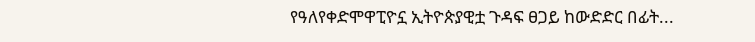የዓለየቀድሞዋፒዮኗ ኢትዮጵያዊቷ ጉዳፍ ፀጋይ ከውድድር በፊት...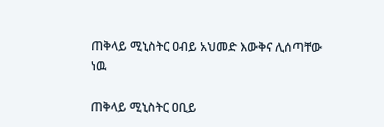ጠቅላይ ሚኒስትር ዐብይ አህመድ እውቅና ሊሰጣቸው ነዉ

ጠቅላይ ሚኒስትር ዐቢይ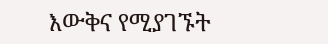እውቅና የሚያገኙት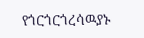የጎርጎርጎረሳዉያኑ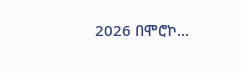2026 በሞሮኮ...